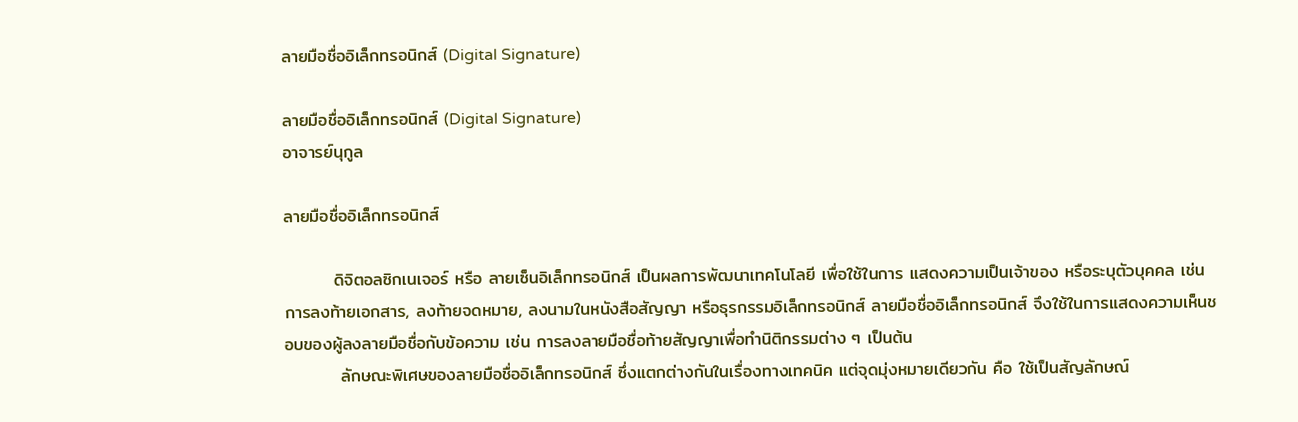ลายมือชื่ออิเล็กทรอนิกส์ (Digital Signature)

ลายมือชื่ออิเล็กทรอนิกส์ (Digital Signature)
อาจารย์นุกูล

ลายมือชื่ออิเล็กทรอนิกส์

        ดิจิตอลซิกเนเจอร์ หรือ ลายเซ็นอิเล็กทรอนิกส์ เป็นผลการพัฒนาเทคโนโลยี เพื่อใช้ในการ แสดงความเป็นเจ้าของ หรือระบุตัวบุคคล เช่น การลงท้ายเอกสาร, ลงท้ายจดหมาย, ลงนามในหนังสือสัญญา หรือธุรกรรมอิเล็กทรอนิกส์ ลายมือชื่ออิเล็กทรอนิกส์ จึงใช้ในการแสดงความเห็นชอบของผู้ลงลายมือชื่อกับข้อความ เช่น การลงลายมือชื่อท้ายสัญญาเพื่อทำนิติกรรมต่าง ๆ เป็นต้น
         ลักษณะพิเศษของลายมือชื่ออิเล็กทรอนิกส์ ซึ่งแตกต่างกันในเรื่องทางเทคนิค แต่จุดมุ่งหมายเดียวกัน คือ ใช้เป็นสัญลักษณ์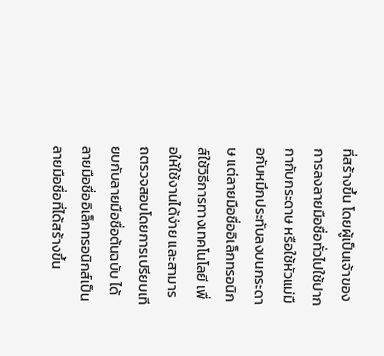ที่สร้างขึ้น โดยผู้เป็นเจ้าของ การลงลายมือชื่อทั่วไปใช้ปากกากับกระดาษ หรือใช้หัวแม่มือกับหมึกประทับลงบนกระดาษ แต่ลายมือชื่ออิเล็กทรอนิกส์ใช้วิธีการทางเทคโนโลยี เพื่อให้ใช้งานได้ง่าย และสามารถตรวจสอบโดยการเปรียบเทียบกับลายมือชื่อต้นฉบับ ได้ ลายมือชื่ออิเล็กทรอนิกส์เป็นลายมือชื่อที่ได้สร้างขึ้น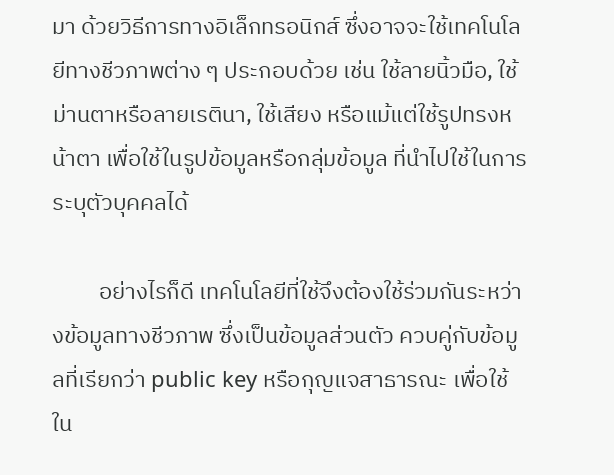มา ด้วยวิธีการทางอิเล็กทรอนิกส์ ซึ่งอาจจะใช้เทคโนโลยีทางชีวภาพต่าง ๆ ประกอบด้วย เช่น ใช้ลายนิ้วมือ, ใช้ม่านตาหรือลายเรตินา, ใช้เสียง หรือแม้แต่ใช้รูปทรงหน้าตา เพื่อใช้ในรูปข้อมูลหรือกลุ่มข้อมูล ที่นำไปใช้ในการระบุตัวบุคคลได้

         อย่างไรก็ดี เทคโนโลยีที่ใช้จึงต้องใช้ร่วมกันระหว่างข้อมูลทางชีวภาพ ซึ่งเป็นข้อมูลส่วนตัว ควบคู่กับข้อมูลที่เรียกว่า public key หรือกุญแจสาธารณะ เพื่อใช้ใน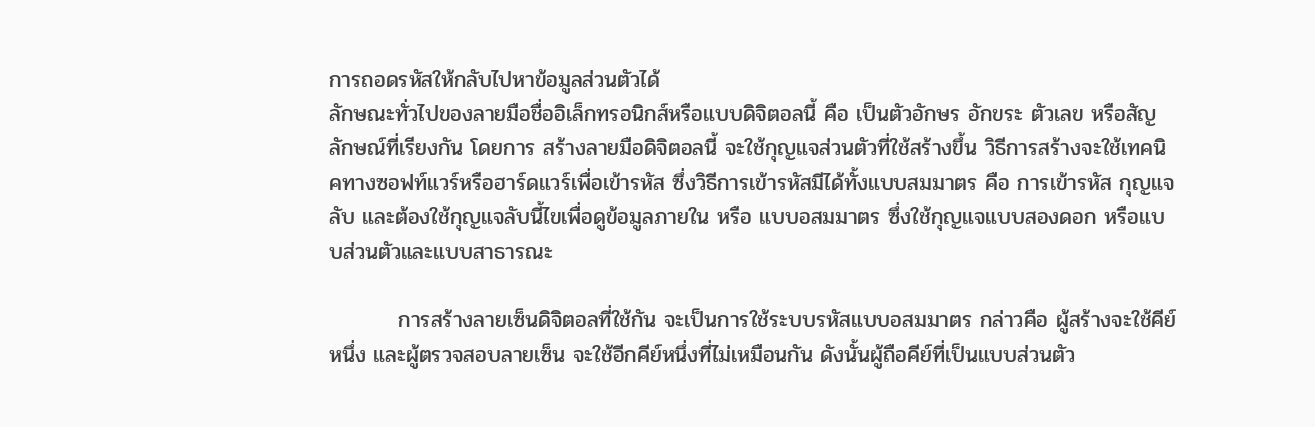การถอดรหัสให้กลับไปหาข้อมูลส่วนตัวได้
ลักษณะทั่วไปของลายมือชื่ออิเล็กทรอนิกส์หรือแบบดิจิตอลนี้ คือ เป็นตัวอักษร อักขระ ตัวเลข หรือสัญลักษณ์ที่เรียงกัน โดยการ สร้างลายมือดิจิตอลนี้ จะใช้กุญแจส่วนตัวที่ใช้สร้างขึ้น วิธีการสร้างจะใช้เทคนิคทางซอฟท์แวร์หรือฮาร์ดแวร์เพื่อเข้ารหัส ซึ่งวิธีการเข้ารหัสมีได้ทั้งแบบสมมาตร คือ การเข้ารหัส กุญแจลับ และต้องใช้กุญแจลับนี้ไขเพื่อดูข้อมูลภายใน หรือ แบบอสมมาตร ซึ่งใช้กุญแจแบบสองดอก หรือแบบส่วนตัวและแบบสาธารณะ

         การสร้างลายเซ็นดิจิตอลที่ใช้กัน จะเป็นการใช้ระบบรหัสแบบอสมมาตร กล่าวคือ ผู้สร้างจะใช้คีย์หนึ่ง และผู้ตรวจสอบลายเซ็น จะใช้อีกคีย์หนึ่งที่ไม่เหมือนกัน ดังนั้นผู้ถือคีย์ที่เป็นแบบส่วนตัว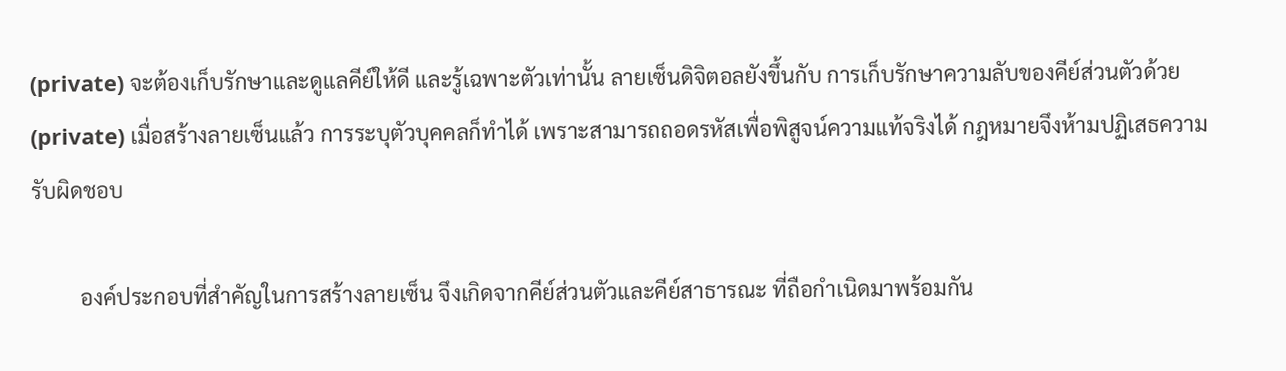(private) จะต้องเก็บรักษาและดูแลคีย์ให้ดี และรู้เฉพาะตัวเท่านั้น ลายเซ็นดิจิตอลยังขึ้นกับ การเก็บรักษาความลับของคีย์ส่วนตัวด้วย (private) เมื่อสร้างลายเซ็นแล้ว การระบุตัวบุคคลก็ทำได้ เพราะสามารถถอดรหัสเพื่อพิสูจน์ความแท้จริงได้ กฎหมายจึงห้ามปฏิเสธความรับผิดชอบ

         องค์ประกอบที่สำคัญในการสร้างลายเซ็น จึงเกิดจากคีย์ส่วนตัวและคีย์สาธารณะ ที่ถือกำเนิดมาพร้อมกัน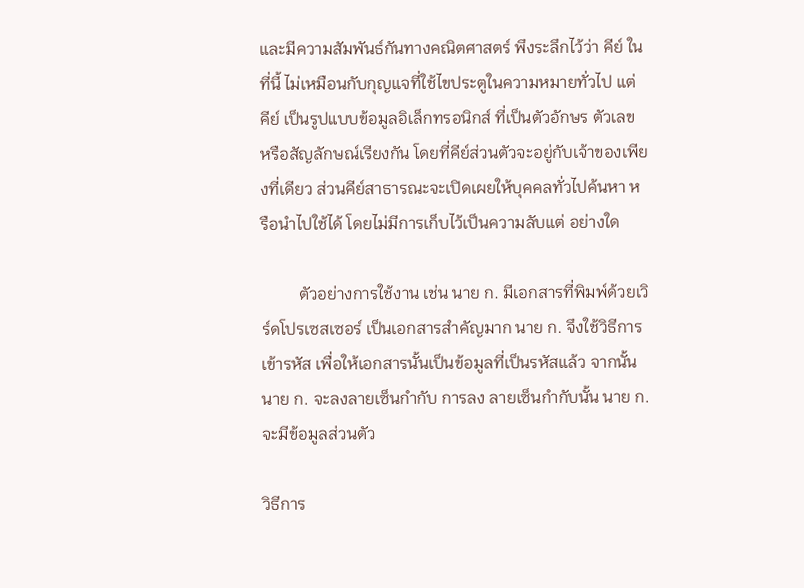และมีความสัมพันธ์กันทางคณิตศาสตร์ พึงระลึกไว้ว่า คีย์ ในที่นี้ ไม่เหมือนกับกุญแจที่ใช้ไขประตูในความหมายทั่วไป แต่ คีย์ เป็นรูปแบบข้อมูลอิเล็กทรอนิกส์ ที่เป็นตัวอักษร ตัวเลข หรือสัญลักษณ์เรียงกัน โดยที่คีย์ส่วนตัวจะอยู่กับเจ้าของเพียงที่เดียว ส่วนคีย์สาธารณะจะเปิดเผยให้บุคคลทั่วไปค้นหา หรือนำไปใช้ได้ โดยไม่มีการเก็บไว้เป็นความลับแต่ อย่างใด

         ตัวอย่างการใช้งาน เช่น นาย ก. มีเอกสารที่พิมพ์ด้วยเวิร์ดโปรเซสเซอร์ เป็นเอกสารสำคัญมาก นาย ก. จึงใช้วิธีการเข้ารหัส เพื่อให้เอกสารนั้นเป็นข้อมูลที่เป็นรหัสแล้ว จากนั้น นาย ก. จะลงลายเซ็นกำกับ การลง ลายเซ็นกำกับนั้น นาย ก. จะมีข้อมูลส่วนตัว

วิธีการ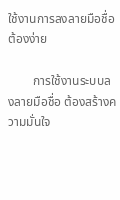ใช้งานการลงลายมือชื่อต้องง่าย

        การใช้งานระบบลงลายมือชื่อ ต้องสร้างความมั่นใจ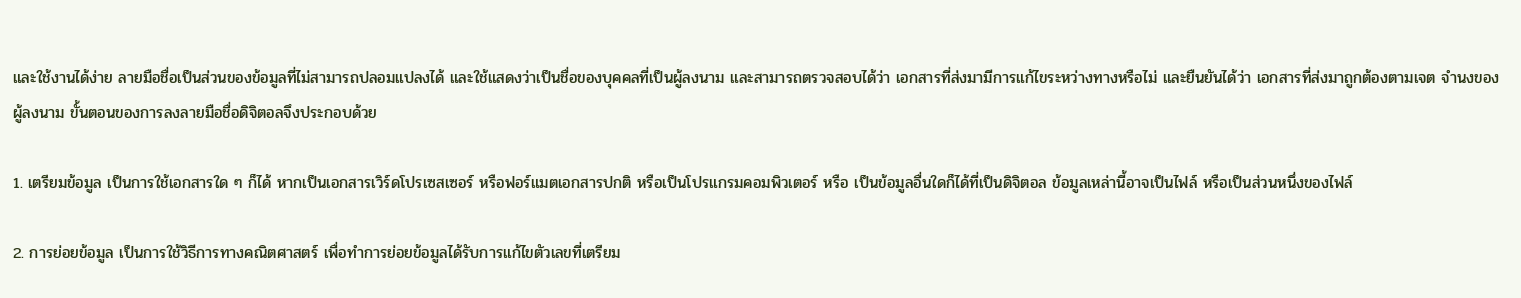และใช้งานได้ง่าย ลายมือชื่อเป็นส่วนของข้อมูลที่ไม่สามารถปลอมแปลงได้ และใช้แสดงว่าเป็นชื่อของบุคคลที่เป็นผู้ลงนาม และสามารถตรวจสอบได้ว่า เอกสารที่ส่งมามีการแก้ไขระหว่างทางหรือไม่ และยืนยันได้ว่า เอกสารที่ส่งมาถูกต้องตามเจต จำนงของผู้ลงนาม ขั้นตอนของการลงลายมือชื่อดิจิตอลจึงประกอบด้วย

1. เตรียมข้อมูล เป็นการใช้เอกสารใด ๆ ก็ได้ หากเป็นเอกสารเวิร์ดโปรเซสเซอร์ หรือฟอร์แมตเอกสารปกติ หรือเป็นโปรแกรมคอมพิวเตอร์ หรือ เป็นข้อมูลอื่นใดก็ได้ที่เป็นดิจิตอล ข้อมูลเหล่านี้อาจเป็นไฟล์ หรือเป็นส่วนหนึ่งของไฟล์

2. การย่อยข้อมูล เป็นการใช้วิธีการทางคณิตศาสตร์ เพื่อทำการย่อยข้อมูลได้รับการแก้ไขตัวเลขที่เตรียม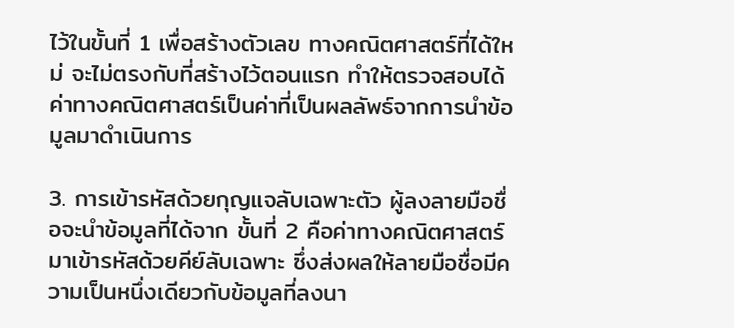ไว้ในขั้นที่ 1 เพื่อสร้างตัวเลข ทางคณิตศาสตร์ที่ได้ใหม่ จะไม่ตรงกับที่สร้างไว้ตอนแรก ทำให้ตรวจสอบได้ ค่าทางคณิตศาสตร์เป็นค่าที่เป็นผลลัพธ์จากการนำข้อมูลมาดำเนินการ

3. การเข้ารหัสด้วยกุญแจลับเฉพาะตัว ผู้ลงลายมือชื่อจะนำข้อมูลที่ได้จาก ขั้นที่ 2 คือค่าทางคณิตศาสตร์มาเข้ารหัสด้วยคีย์ลับเฉพาะ ซึ่งส่งผลให้ลายมือชื่อมีความเป็นหนึ่งเดียวกับข้อมูลที่ลงนา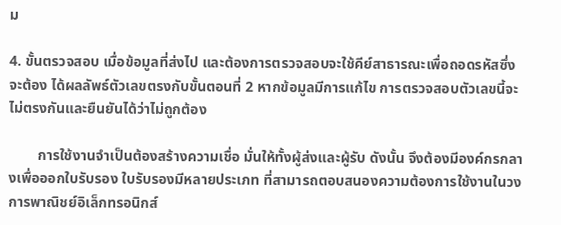ม

4. ขั้นตรวจสอบ เมื่อข้อมูลที่ส่งไป และต้องการตรวจสอบจะใช้คีย์สาธารณะเพื่อถอดรหัสซึ่งจะต้อง ได้ผลลัพธ์ตัวเลขตรงกับขั้นตอนที่ 2 หากข้อมูลมีการแก้ไข การตรวจสอบตัวเลขนี้จะไม่ตรงกันและยืนยันได้ว่าไม่ถูกต้อง

        การใช้งานจำเป็นต้องสร้างความเชื่อ มั่นให้ทั้งผู้ส่งและผู้รับ ดังนั้น จึงต้องมีองค์กรกลางเพื่อออกใบรับรอง ใบรับรองมีหลายประเภท ที่สามารถตอบสนองความต้องการใช้งานในวงการพาณิชย์อิเล็กทรอนิกส์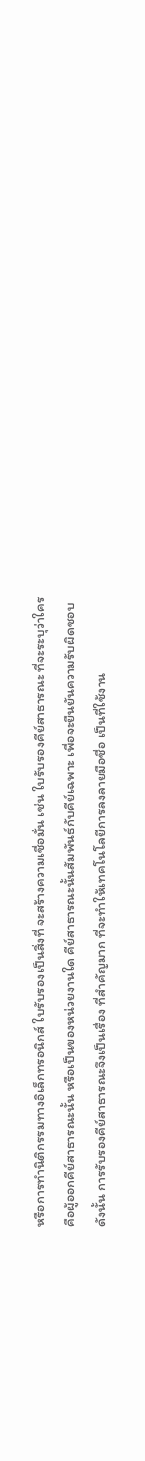หรือการทำนิติกรรมทางอิเล็กทรอนิกส์ ใบรับรองเป็นสิ่งที่ จะสร้างความเชื่อมั่น เช่น ใบรับรองคีย์สาธารณะ ที่จะระบุว่าใครคือผู้ออกคีย์สาธารณะนั้น หรือเป็นของหน่วยงานใด คีย์สาธารณะนั้นสัมพันธ์กับคีย์เฉพาะ เพื่อจะยืนยันความรับผิดชอบ ดังนั้น การรับรองคีย์สาธารณะจึงเป็นเรื่อง ที่สำคัญมาก ที่จะทำให้เทคโนโลยีการลงลายมือชื่อ เป็นที่ใช้งาน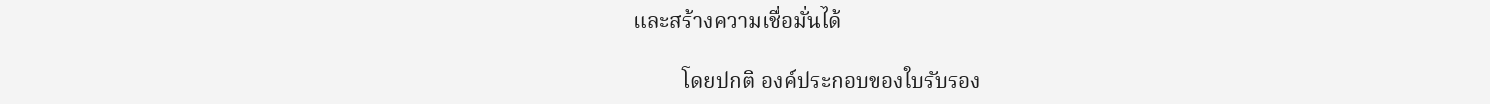และสร้างความเชื่อมั่นได้

         โดยปกติ องค์ประกอบของใบรับรอง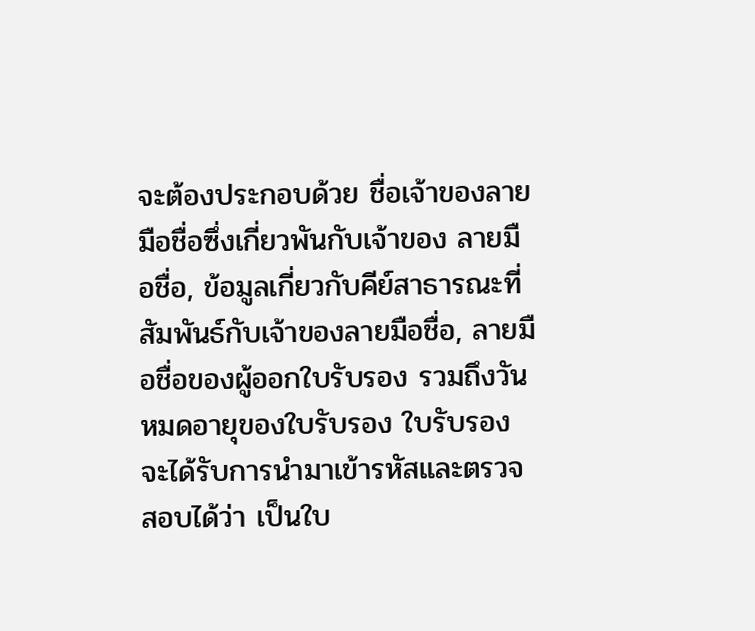จะต้องประกอบด้วย ชื่อเจ้าของลายมือชื่อซึ่งเกี่ยวพันกับเจ้าของ ลายมือชื่อ, ข้อมูลเกี่ยวกับคีย์สาธารณะที่สัมพันธ์กับเจ้าของลายมือชื่อ, ลายมือชื่อของผู้ออกใบรับรอง รวมถึงวันหมดอายุของใบรับรอง ใบรับรองจะได้รับการนำมาเข้ารหัสและตรวจสอบได้ว่า เป็นใบ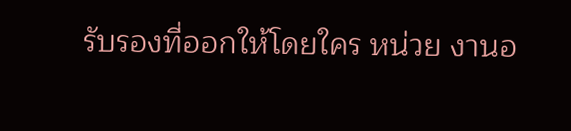รับรองที่ออกให้โดยใคร หน่วย งานอ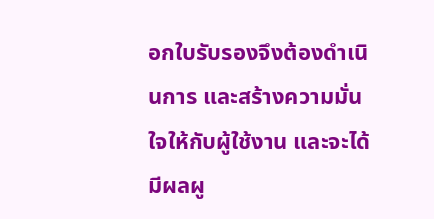อกใบรับรองจึงต้องดำเนินการ และสร้างความมั่นใจให้กับผู้ใช้งาน และจะได้มีผลผู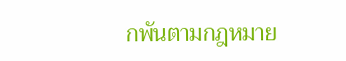กพันตามกฎหมาย